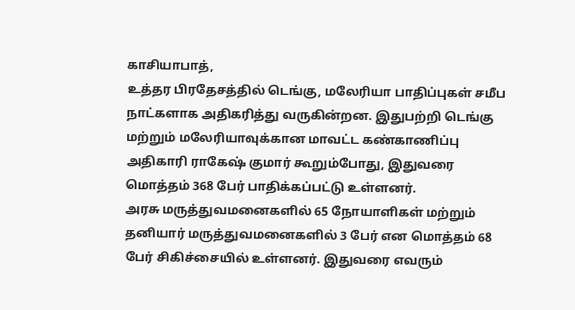காசியாபாத்,
உத்தர பிரதேசத்தில் டெங்கு, மலேரியா பாதிப்புகள் சமீப நாட்களாக அதிகரித்து வருகின்றன. இதுபற்றி டெங்கு மற்றும் மலேரியாவுக்கான மாவட்ட கண்காணிப்பு அதிகாரி ராகேஷ் குமார் கூறும்போது, இதுவரை மொத்தம் 368 பேர் பாதிக்கப்பட்டு உள்ளனர்.
அரசு மருத்துவமனைகளில் 65 நோயாளிகள் மற்றும் தனியார் மருத்துவமனைகளில் 3 பேர் என மொத்தம் 68 பேர் சிகிச்சையில் உள்ளனர். இதுவரை எவரும்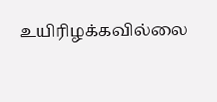உயிரிழக்கவில்லை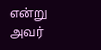என்று அவர்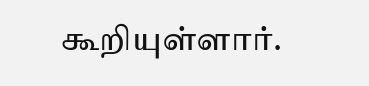கூறியுள்ளார்.